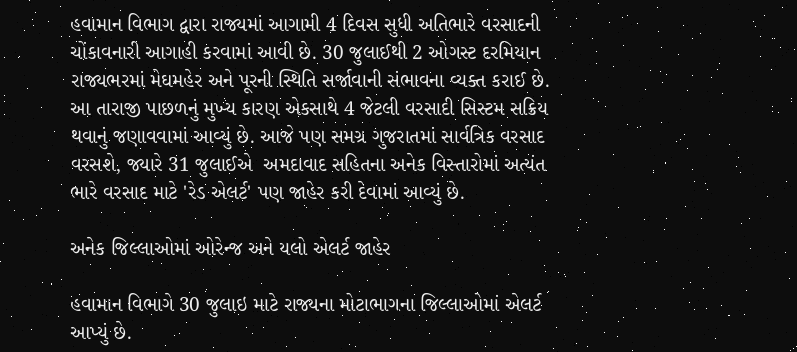હવામાન વિભાગ દ્વારા રાજ્યમાં આગામી 4 દિવસ સુધી અતિભારે વરસાદની ચોંકાવનારી આગાહી કરવામાં આવી છે. 30 જુલાઈથી 2 ઓગસ્ટ દરમિયાન રાજ્યભરમાં મેઘમહેર અને પૂરની સ્થિતિ સર્જાવાની સંભાવના વ્યક્ત કરાઈ છે. આ તારાજી પાછળનું મુખ્ય કારણ એકસાથે 4 જેટલી વરસાદી સિસ્ટમ સક્રિય થવાનું જણાવવામાં આવ્યું છે. આજે પણ સમગ્ર ગુજરાતમાં સાર્વત્રિક વરસાદ વરસશે, જ્યારે 31 જુલાઈએ  અમદાવાદ સહિતના અનેક વિસ્તારોમાં અત્યંત ભારે વરસાદ માટે 'રેડ એલર્ટ' પણ જાહેર કરી દેવામાં આવ્યું છે.

અનેક જિલ્લાઓમાં ઓરેન્જ અને યલો એલર્ટ જાહેર

હવામાન વિભાગે 30 જુલાઇ માટે રાજ્યના મોટાભાગના જિલ્લાઓમાં એલર્ટ આપ્યું છે.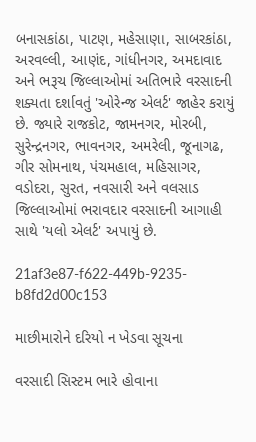બનાસકાંઠા, પાટણ, મહેસાણા, સાબરકાંઠા, અરવલ્લી, આણંદ, ગાંધીનગર, અમદાવાદ અને ભરૂચ જિલ્લાઓમાં અતિભારે વરસાદની શક્યતા દર્શાવતું 'ઓરેન્જ એલર્ટ' જાહેર કરાયું છે. જ્યારે રાજકોટ, જામનગર, મોરબી, સુરેન્દ્રનગર, ભાવનગર, અમરેલી, જૂનાગઢ, ગીર સોમનાથ, પંચમહાલ, મહિસાગર, વડોદરા, સુરત, નવસારી અને વલસાડ જિલ્લાઓમાં ભરાવદાર વરસાદની આગાહી સાથે 'યલો એલર્ટ' અપાયું છે.

21af3e87-f622-449b-9235-b8fd2d00c153

માછીમારોને દરિયો ન ખેડવા સૂચના

વરસાદી સિસ્ટમ ભારે હોવાના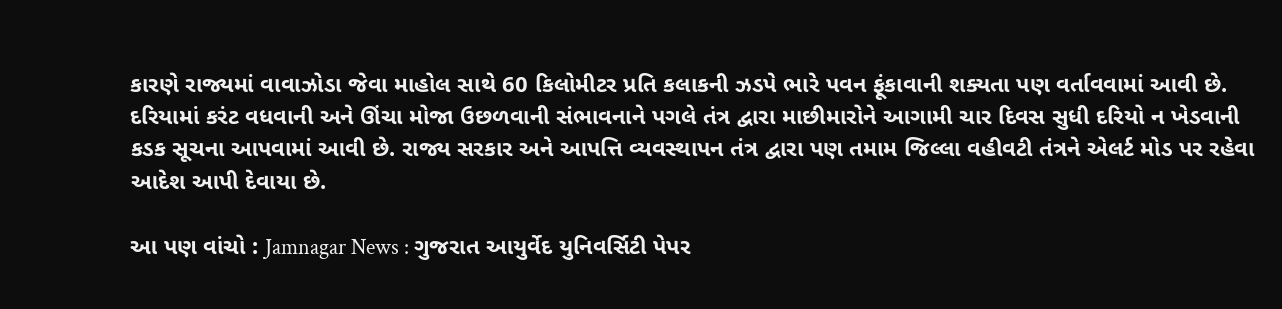કારણે રાજ્યમાં વાવાઝોડા જેવા માહોલ સાથે 60 કિલોમીટર પ્રતિ કલાકની ઝડપે ભારે પવન ફૂંકાવાની શક્યતા પણ વર્તાવવામાં આવી છે. દરિયામાં કરંટ વધવાની અને ઊંચા મોજા ઉછળવાની સંભાવનાને પગલે તંત્ર દ્વારા માછીમારોને આગામી ચાર દિવસ સુધી દરિયો ન ખેડવાની કડક સૂચના આપવામાં આવી છે. રાજ્ય સરકાર અને આપત્તિ વ્યવસ્થાપન તંત્ર દ્વારા પણ તમામ જિલ્લા વહીવટી તંત્રને એલર્ટ મોડ પર રહેવા આદેશ આપી દેવાયા છે.

આ પણ વાંચો : Jamnagar News : ગુજરાત આયુર્વેદ યુનિવર્સિટી પેપર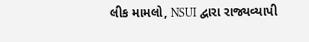લીક મામલો, NSUI દ્વારા રાજ્યવ્યાપી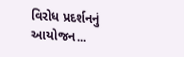વિરોધ પ્રદર્શનનું આયોજન...